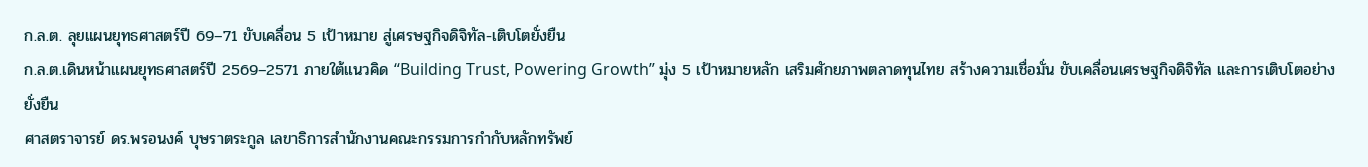ก.ล.ต. ลุยแผนยุทธศาสตร์ปี 69–71 ขับเคลื่อน 5 เป้าหมาย สู่เศรษฐกิจดิจิทัล-เติบโตยั่งยืน
ก.ล.ต.เดินหน้าแผนยุทธศาสตร์ปี 2569–2571 ภายใต้แนวคิด “Building Trust, Powering Growth” มุ่ง 5 เป้าหมายหลัก เสริมศักยภาพตลาดทุนไทย สร้างความเชื่อมั่น ขับเคลื่อนเศรษฐกิจดิจิทัล และการเติบโตอย่างยั่งยืน
ศาสตราจารย์ ดร.พรอนงค์ บุษราตระกูล เลขาธิการสำนักงานคณะกรรมการกำกับหลักทรัพย์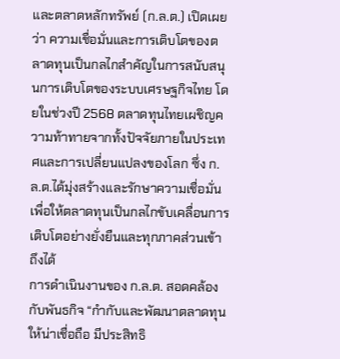และตลาดหลักทรัพย์ (ก.ล.ต.) เปิดเผยว่า ความเชื่อมั่นและการเติบโตของตลาดทุนเป็นกลไกสำคัญในการสนับสนุนการเติบโตของระบบเศรษฐกิจไทย โดยในช่วงปี 2568 ตลาดทุนไทยเผชิญความท้าทายจากทั้งปัจจัยภายในประเทศและการเปลี่ยนแปลงของโลก ซึ่ง ก.ล.ต.ได้มุ่งสร้างและรักษาความเชื่อมั่น เพื่อให้ตลาดทุนเป็นกลไกขับเคลื่อนการเติบโตอย่างยั่งยืนและทุกภาคส่วนเข้าถึงได้
การดำเนินงานของ ก.ล.ต. สอดคล้องกับพันธกิจ “กำกับและพัฒนาตลาดทุนให้น่าเชื่อถือ มีประสิทธิ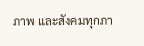ภาพ และสังคมทุกภา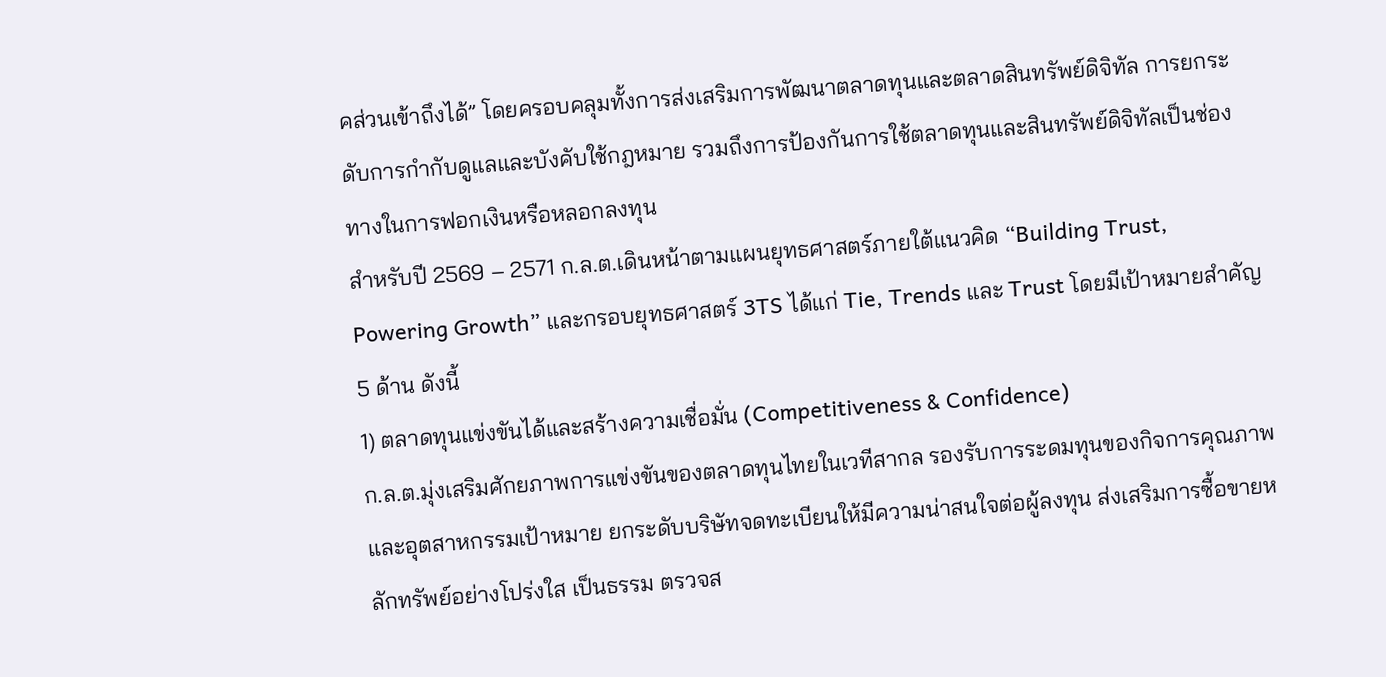คส่วนเข้าถึงได้” โดยครอบคลุมทั้งการส่งเสริมการพัฒนาตลาดทุนและตลาดสินทรัพย์ดิจิทัล การยกระดับการกำกับดูแลและบังคับใช้กฎหมาย รวมถึงการป้องกันการใช้ตลาดทุนและสินทรัพย์ดิจิทัลเป็นช่องทางในการฟอกเงินหรือหลอกลงทุน
สำหรับปี 2569 – 2571 ก.ล.ต.เดินหน้าตามแผนยุทธศาสตร์ภายใต้แนวคิด “Building Trust, Powering Growth” และกรอบยุทธศาสตร์ 3TS ได้แก่ Tie, Trends และ Trust โดยมีเป้าหมายสำคัญ 5 ด้าน ดังนี้
1) ตลาดทุนแข่งขันได้และสร้างความเชื่อมั่น (Competitiveness & Confidence)
ก.ล.ต.มุ่งเสริมศักยภาพการแข่งขันของตลาดทุนไทยในเวทีสากล รองรับการระดมทุนของกิจการคุณภาพและอุตสาหกรรมเป้าหมาย ยกระดับบริษัทจดทะเบียนให้มีความน่าสนใจต่อผู้ลงทุน ส่งเสริมการซื้อขายหลักทรัพย์อย่างโปร่งใส เป็นธรรม ตรวจส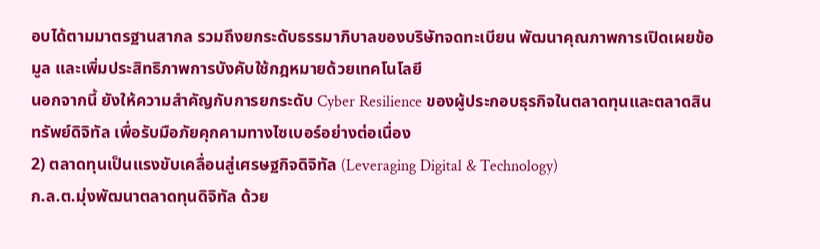อบได้ตามมาตรฐานสากล รวมถึงยกระดับธรรมาภิบาลของบริษัทจดทะเบียน พัฒนาคุณภาพการเปิดเผยข้อมูล และเพิ่มประสิทธิภาพการบังคับใช้กฎหมายด้วยเทคโนโลยี
นอกจากนี้ ยังให้ความสำคัญกับการยกระดับ Cyber Resilience ของผู้ประกอบธุรกิจในตลาดทุนและตลาดสินทรัพย์ดิจิทัล เพื่อรับมือภัยคุกคามทางไซเบอร์อย่างต่อเนื่อง
2) ตลาดทุนเป็นแรงขับเคลื่อนสู่เศรษฐกิจดิจิทัล (Leveraging Digital & Technology)
ก.ล.ต.มุ่งพัฒนาตลาดทุนดิจิทัล ด้วย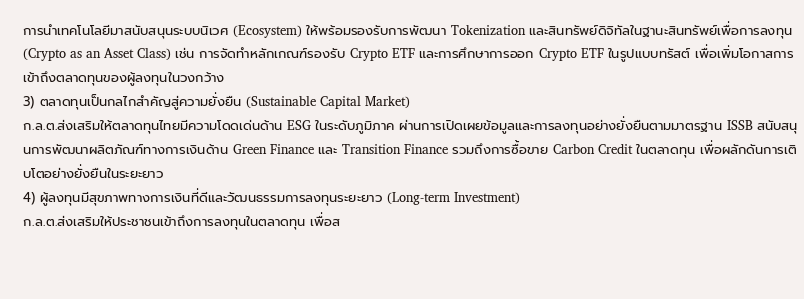การนำเทคโนโลยีมาสนับสนุนระบบนิเวศ (Ecosystem) ให้พร้อมรองรับการพัฒนา Tokenization และสินทรัพย์ดิจิทัลในฐานะสินทรัพย์เพื่อการลงทุน (Crypto as an Asset Class) เช่น การจัดทำหลักเกณฑ์รองรับ Crypto ETF และการศึกษาการออก Crypto ETF ในรูปแบบทรัสต์ เพื่อเพิ่มโอกาสการเข้าถึงตลาดทุนของผู้ลงทุนในวงกว้าง
3) ตลาดทุนเป็นกลไกสำคัญสู่ความยั่งยืน (Sustainable Capital Market)
ก.ล.ต.ส่งเสริมให้ตลาดทุนไทยมีความโดดเด่นด้าน ESG ในระดับภูมิภาค ผ่านการเปิดเผยข้อมูลและการลงทุนอย่างยั่งยืนตามมาตรฐาน ISSB สนับสนุนการพัฒนาผลิตภัณฑ์ทางการเงินด้าน Green Finance และ Transition Finance รวมถึงการซื้อขาย Carbon Credit ในตลาดทุน เพื่อผลักดันการเติบโตอย่างยั่งยืนในระยะยาว
4) ผู้ลงทุนมีสุขภาพทางการเงินที่ดีและวัฒนธรรมการลงทุนระยะยาว (Long-term Investment)
ก.ล.ต.ส่งเสริมให้ประชาชนเข้าถึงการลงทุนในตลาดทุน เพื่อส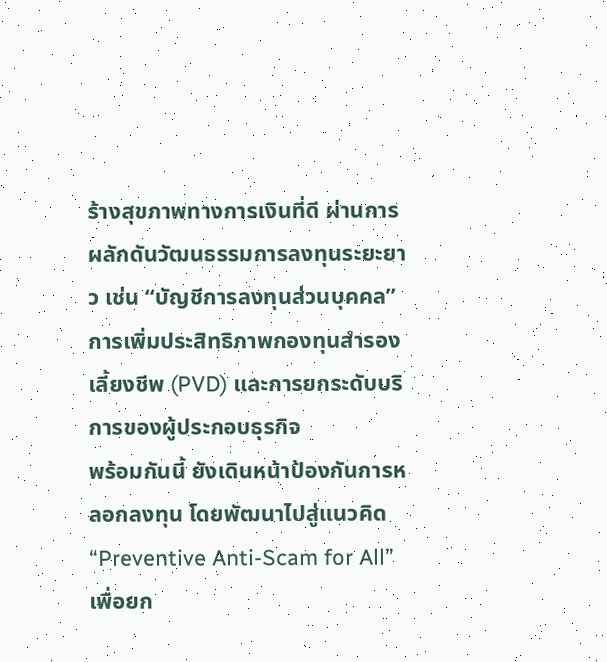ร้างสุขภาพทางการเงินที่ดี ผ่านการผลักดันวัฒนธรรมการลงทุนระยะยาว เช่น “บัญชีการลงทุนส่วนบุคคล” การเพิ่มประสิทธิภาพกองทุนสำรองเลี้ยงชีพ (PVD) และการยกระดับบริการของผู้ประกอบธุรกิจ
พร้อมกันนี้ ยังเดินหน้าป้องกันการหลอกลงทุน โดยพัฒนาไปสู่แนวคิด “Preventive Anti-Scam for All” เพื่อยก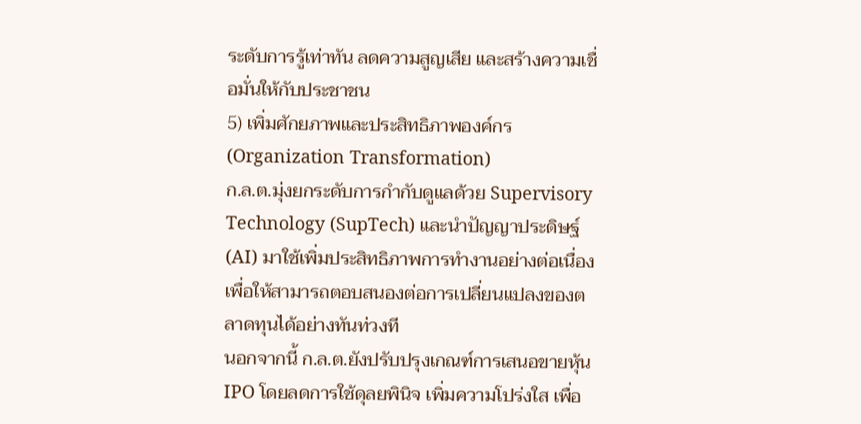ระดับการรู้เท่าทัน ลดความสูญเสีย และสร้างความเชื่อมั่นให้กับประชาชน
5) เพิ่มศักยภาพและประสิทธิภาพองค์กร (Organization Transformation)
ก.ล.ต.มุ่งยกระดับการกำกับดูแลด้วย Supervisory Technology (SupTech) และนำปัญญาประดิษฐ์ (AI) มาใช้เพิ่มประสิทธิภาพการทำงานอย่างต่อเนื่อง เพื่อให้สามารถตอบสนองต่อการเปลี่ยนแปลงของตลาดทุนได้อย่างทันท่วงที
นอกจากนี้ ก.ล.ต.ยังปรับปรุงเกณฑ์การเสนอขายหุ้น IPO โดยลดการใช้ดุลยพินิจ เพิ่มความโปร่งใส เพื่อ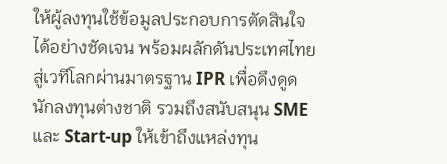ให้ผู้ลงทุนใช้ข้อมูลประกอบการตัดสินใจได้อย่างชัดเจน พร้อมผลักดันประเทศไทยสู่เวทีโลกผ่านมาตรฐาน IPR เพื่อดึงดูดนักลงทุนต่างชาติ รวมถึงสนับสนุน SME และ Start-up ให้เข้าถึงแหล่งทุน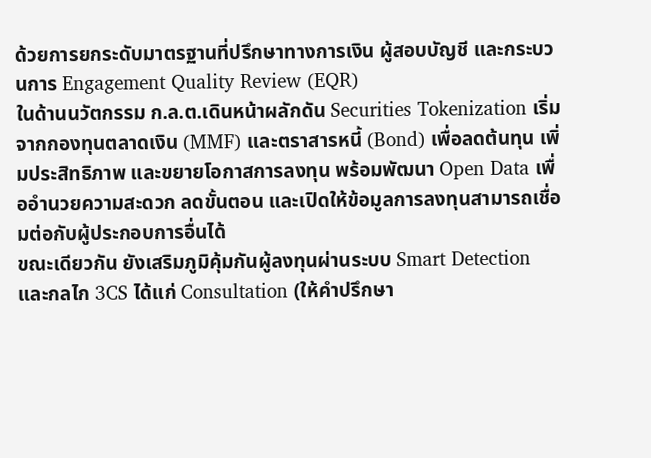ด้วยการยกระดับมาตรฐานที่ปรึกษาทางการเงิน ผู้สอบบัญชี และกระบวนการ Engagement Quality Review (EQR)
ในด้านนวัตกรรม ก.ล.ต.เดินหน้าผลักดัน Securities Tokenization เริ่มจากกองทุนตลาดเงิน (MMF) และตราสารหนี้ (Bond) เพื่อลดต้นทุน เพิ่มประสิทธิภาพ และขยายโอกาสการลงทุน พร้อมพัฒนา Open Data เพื่ออำนวยความสะดวก ลดขั้นตอน และเปิดให้ข้อมูลการลงทุนสามารถเชื่อมต่อกับผู้ประกอบการอื่นได้
ขณะเดียวกัน ยังเสริมภูมิคุ้มกันผู้ลงทุนผ่านระบบ Smart Detection และกลไก 3CS ได้แก่ Consultation (ให้คำปรึกษา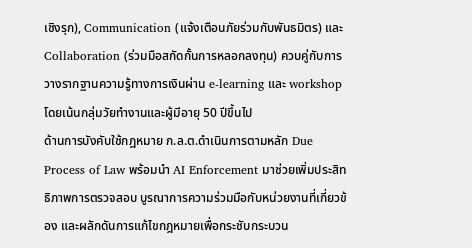เชิงรุก), Communication (แจ้งเตือนภัยร่วมกับพันธมิตร) และ Collaboration (ร่วมมือสกัดกั้นการหลอกลงทุน) ควบคู่กับการวางรากฐานความรู้ทางการเงินผ่าน e-learning และ workshop โดยเน้นกลุ่มวัยทำงานและผู้มีอายุ 50 ปีขึ้นไป
ด้านการบังคับใช้กฎหมาย ก.ล.ต.ดำเนินการตามหลัก Due Process of Law พร้อมนำ AI Enforcement มาช่วยเพิ่มประสิทธิภาพการตรวจสอบ บูรณาการความร่วมมือกับหน่วยงานที่เกี่ยวข้อง และผลักดันการแก้ไขกฎหมายเพื่อกระชับกระบวน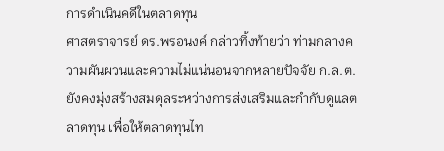การดำเนินคดีในตลาดทุน
ศาสตราจารย์ ดร.พรอนงค์ กล่าวทิ้งท้ายว่า ท่ามกลางความผันผวนและความไม่แน่นอนจากหลายปัจจัย ก.ล.ต.ยังคงมุ่งสร้างสมดุลระหว่างการส่งเสริมและกำกับดูแลตลาดทุน เพื่อให้ตลาดทุนไท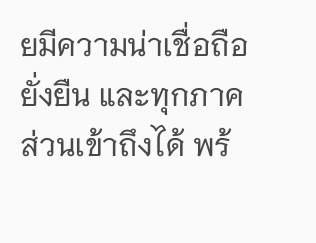ยมีความน่าเชื่อถือ ยั่งยืน และทุกภาคส่วนเข้าถึงได้ พร้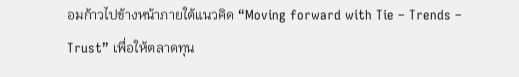อมก้าวไปข้างหน้าภายใต้แนวคิด “Moving forward with Tie – Trends – Trust” เพื่อให้ตลาดทุน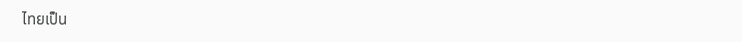ไทยเป็น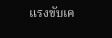แรงขับเค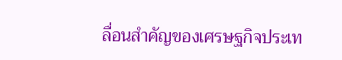ลื่อนสำคัญของเศรษฐกิจประเท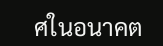ศในอนาคต